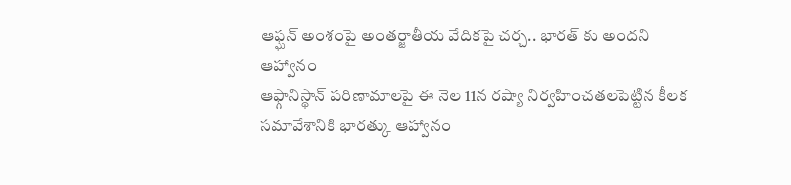ఆఫ్ఘన్ అంశంపై అంతర్జాతీయ వేదికపై చర్చ.. భారత్ కు అందని ఆహ్వానం
ఆఫ్గానిస్థాన్ పరిణామాలపై ఈ నెల 11న రష్యా నిర్వహించతలపెట్టిన కీలక సమావేశానికి భారత్కు ఆహ్వానం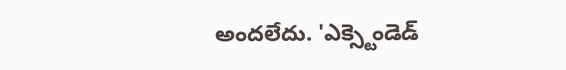అందలేదు. 'ఎక్స్టెండెడ్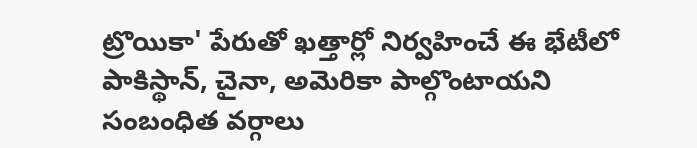ట్రొయికా' పేరుతో ఖత్తార్లో నిర్వహించే ఈ భేటీలో పాకిస్థాన్, చైనా, అమెరికా పాల్గొంటాయని సంబంధిత వర్గాలు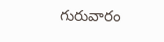గురువారం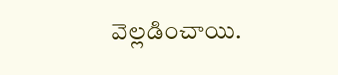వెల్లడించాయి.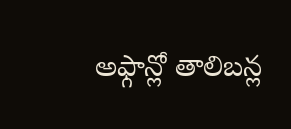అఫ్గాన్లో తాలిబన్ల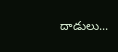దాడులు...